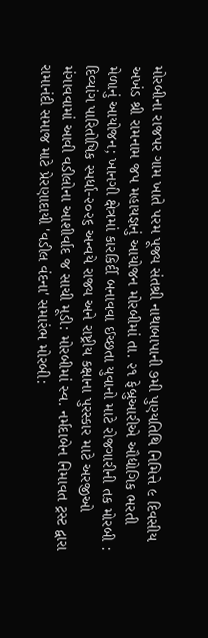મોરબીના રાજપર ગામ ખાતે પરમ પૂજ્ય સંતશ્રી નાથાબાપાની ૭મી પુણ્યતિથિ નિમિત્તે ૯ દિવસીય અખંડ શ્રી રામનામ જપ મહાયજ્ઞનું આયોજન મોરબીમાં તા. ૨૧ ફેબ્રુઆરીએ ઔદ્યોગિક ભરતી મેળાનું આયોજન; ખાનગી ક્ષેત્રમાં કારકિર્દી બનાવવા ઈચ્છતા યુવાનો માટે રોજગારીની તક મોરબી : દિવ્યાંગ પારિતોષિક સ્પર્ધા-૨૦૨૬ અન્વયે રાજ્ય અને રાષ્ટ્રીય કક્ષાના પુરસ્કાર માટે અરજીઓ મંગાવવામાં આવી વડીલોના આશીર્વાદ જ સાચી મૂડી: મોરબીમાં સ્વ. નર્મદાબેન નિમાવત ટ્રસ્ટ દ્વારા રામાનંદી સમાજ માટે પ્રેરણાદાયી 'વડીલ વંદના' સમારંભ મોરબી: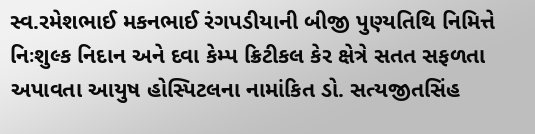સ્વ.રમેશભાઈ મકનભાઈ રંગપડીયાની બીજી પુણ્યતિથિ નિમિત્તે નિઃશુલ્ક નિદાન અને દવા કેમ્પ ક્રિટીકલ કેર ક્ષેત્રે સતત સફળતા અપાવતા આયુષ હોસ્પિટલના નામાંકિત ડો. સત્યજીતસિંહ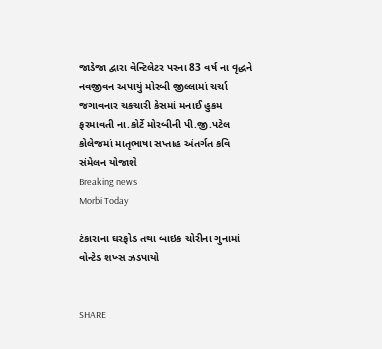જાડેજા દ્વારા વેન્ટિલેટર પરના 83 વર્ષ ના વૃદ્ધને નવજીવન અપાયું મોરબી જીલ્લામાં ચર્ચા જગાવનાર ચકચારી કેસમાં મનાઈ હુકમ ફરમાવતી ના.કોર્ટે મોરબીની પી.જી.પટેલ કોલેજમાં માતૃભાષા સપ્તાહ અંતર્ગત કવિ સંમેલન યોજાશે
Breaking news
Morbi Today

ટંકારાના ઘરફોડ તથા બાઇક ચોરીના ગુનામાં વોન્ટેડ શખ્સ ઝડપાયો


SHARE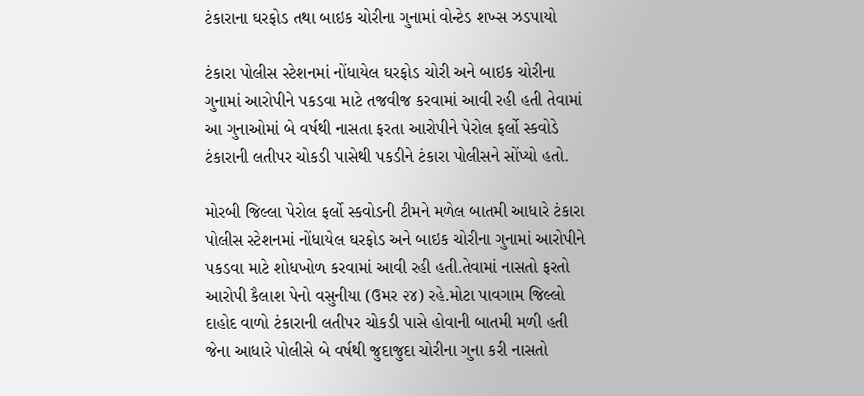ટંકારાના ઘરફોડ તથા બાઇક ચોરીના ગુનામાં વોન્ટેડ શખ્સ ઝડપાયો

ટંકારા પોલીસ સ્ટેશનમાં નોંધાયેલ ઘરફોડ ચોરી અને બાઇક ચોરીના ગુનામાં આરોપીને પકડવા માટે તજવીજ કરવામાં આવી રહી હતી તેવામાં આ ગુનાઓમાં બે વર્ષથી નાસતા ફરતા આરોપીને પેરોલ ફર્લો સ્કવોડે ટંકારાની લતીપર ચોકડી પાસેથી પકડીને ટંકારા પોલીસને સોંપ્યો હતો.

મોરબી જિલ્લા પેરોલ ફર્લો સ્કવોડની ટીમને મળેલ બાતમી આધારે ટંકારા પોલીસ સ્ટેશનમાં નોંધાયેલ ઘરફોડ અને બાઇક ચોરીના ગુનામાં આરોપીને પકડવા માટે શોધખોળ કરવામાં આવી રહી હતી.તેવામાં નાસતો ફરતો આરોપી કૈલાશ પેનો વસુનીયા (ઉમર ૨૪) રહે.મોટા પાવગામ જિલ્લો દાહોદ વાળો ટંકારાની લતીપર ચોકડી પાસે હોવાની બાતમી મળી હતી જેના આધારે પોલીસે બે વર્ષથી જુદાજુદા ચોરીના ગુના કરી નાસતો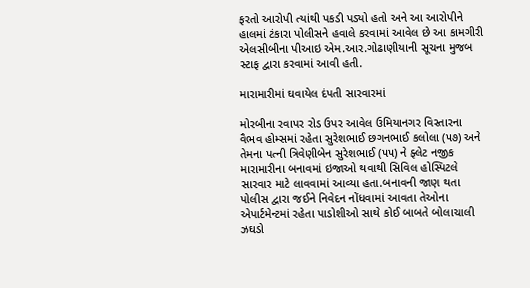ફરતો આરોપી ત્યાંથી પકડી પડ્યો હતો અને આ આરોપીને હાલમાં ટંકારા પોલીસને હવાલે કરવામાં આવેલ છે આ કામગીરી એલસીબીના પીઆઇ એમ.આર.ગોઢાણીયાની સૂચના મુજબ સ્ટાફ દ્વારા કરવામાં આવી હતી.

મારામારીમાં ઘવાયેલ દંપતી સારવારમાં

મોરબીના રવાપર રોડ ઉપર આવેલ ઉમિયાનગર વિસ્તારના વૈભવ હોમ્સમાં રહેતા સુરેશભાઈ છગનભાઈ કલોલા (૫૭) અને તેમના પત્ની ત્રિવેણીબેન સુરેશભાઈ (૫૫) ને ફ્લેટ નજીક મારામારીના બનાવમાં ઇજાઓ થવાથી સિવિલ હોસ્પિટલે સારવાર માટે લાવવામાં આવ્યા હતા.બનાવની જાણ થતા પોલીસ દ્વારા જઈને નિવેદન નોંધવામાં આવતા તેઓના એપાર્ટમેન્ટમાં રહેતા પાડોશીઓ સાથે કોઈ બાબતે બોલાચાલી ઝઘડો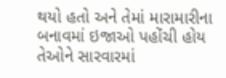થયો હતો અને તેમાં મારામારીના બનાવમાં ઇજાઓ પહોંચી હોય તેઓને સારવારમાં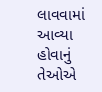લાવવામાં આવ્યા હોવાનું તેઓએ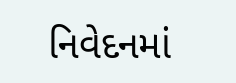નિવેદનમાં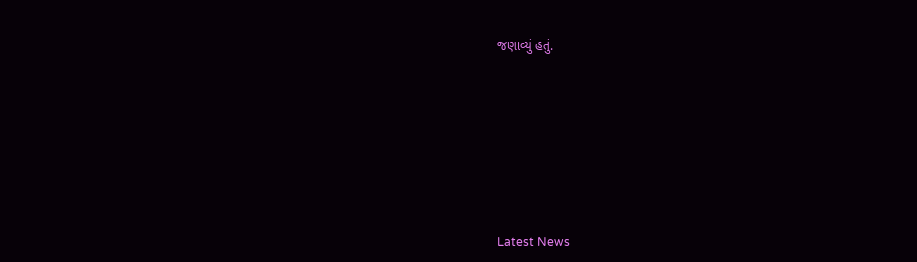જણાવ્યું હતું.








Latest News